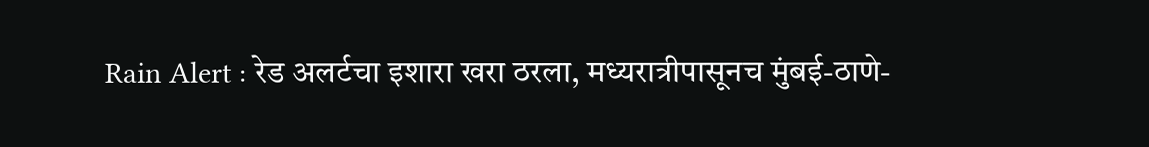Rain Alert : रेड अलर्टचा इशारा खरा ठरला, मध्यरात्रीपासूनच मुंबई-ठाणे-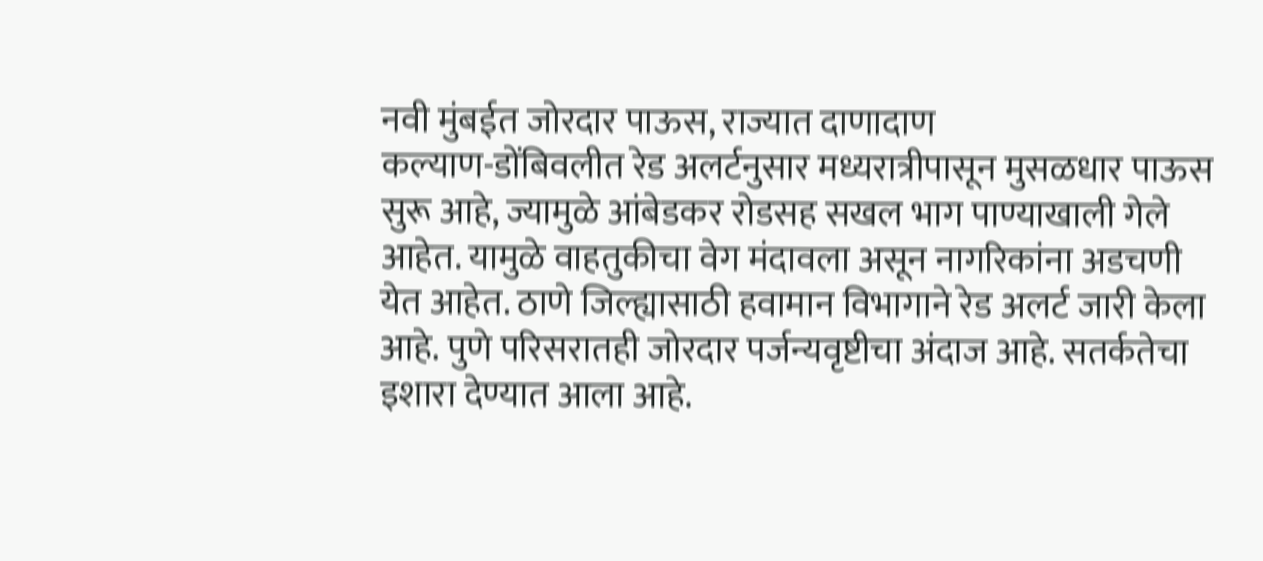नवी मुंबईत जोरदार पाऊस, राज्यात दाणादाण
कल्याण-डोंबिवलीत रेड अलर्टनुसार मध्यरात्रीपासून मुसळधार पाऊस सुरू आहे, ज्यामुळे आंबेडकर रोडसह सखल भाग पाण्याखाली गेले आहेत. यामुळे वाहतुकीचा वेग मंदावला असून नागरिकांना अडचणी येत आहेत. ठाणे जिल्ह्यासाठी हवामान विभागाने रेड अलर्ट जारी केला आहे. पुणे परिसरातही जोरदार पर्जन्यवृष्टीचा अंदाज आहे. सतर्कतेचा इशारा देण्यात आला आहे.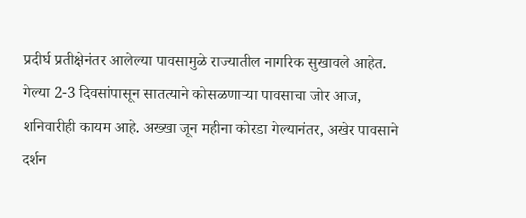प्रदीर्घ प्रतीक्षेनंतर आलेल्या पावसामुळे राज्यातील नागरिक सुखावले आहेत. गेल्या 2-3 दिवसांपासून सातत्याने कोसळणाऱ्या पावसाचा जोर आज, शनिवारीही कायम आहे. अख्खा जून महीना कोरडा गेल्यानंतर, अखेर पावसाने दर्शन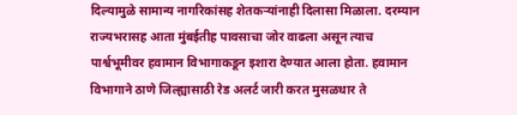दिल्यामुळे सामान्य नागरिकांसह शेतकऱ्यांनाही दिलासा मिळाला. दरम्यान राज्यभरासह आता मुंबईतीह पावसाचा जोर वाढला असून त्याच पार्श्वभूमीवर हवामान विभागाकडून इशारा देण्यात आला होता. हवामान विभागाने ठाणे जिल्ह्यासाठी रेड अलर्ट जारी करत मुसळधार ते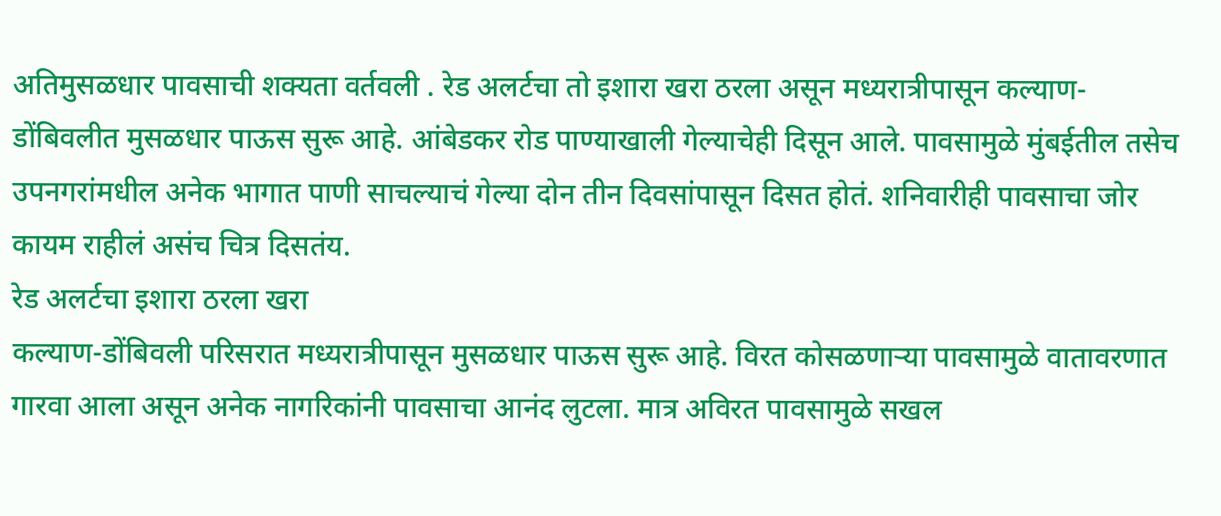अतिमुसळधार पावसाची शक्यता वर्तवली . रेड अलर्टचा तो इशारा खरा ठरला असून मध्यरात्रीपासून कल्याण-डोंबिवलीत मुसळधार पाऊस सुरू आहे. आंबेडकर रोड पाण्याखाली गेल्याचेही दिसून आले. पावसामुळे मुंबईतील तसेच उपनगरांमधील अनेक भागात पाणी साचल्याचं गेल्या दोन तीन दिवसांपासून दिसत होतं. शनिवारीही पावसाचा जोर कायम राहीलं असंच चित्र दिसतंय.
रेड अलर्टचा इशारा ठरला खरा
कल्याण-डोंबिवली परिसरात मध्यरात्रीपासून मुसळधार पाऊस सुरू आहे. विरत कोसळणाऱ्या पावसामुळे वातावरणात गारवा आला असून अनेक नागरिकांनी पावसाचा आनंद लुटला. मात्र अविरत पावसामुळे सखल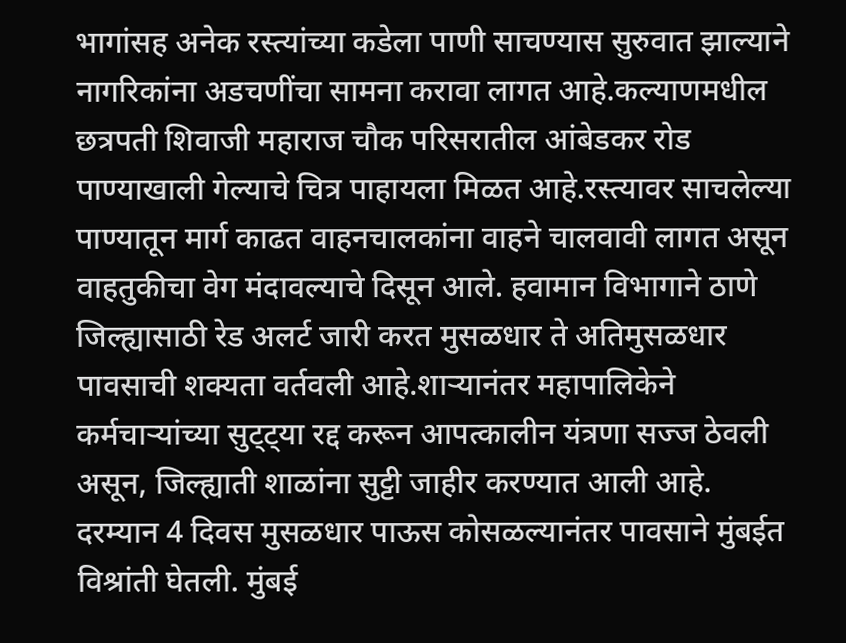भागांसह अनेक रस्त्यांच्या कडेला पाणी साचण्यास सुरुवात झाल्याने नागरिकांना अडचणींचा सामना करावा लागत आहे.कल्याणमधील छत्रपती शिवाजी महाराज चौक परिसरातील आंबेडकर रोड पाण्याखाली गेल्याचे चित्र पाहायला मिळत आहे.रस्त्यावर साचलेल्या पाण्यातून मार्ग काढत वाहनचालकांना वाहने चालवावी लागत असून वाहतुकीचा वेग मंदावल्याचे दिसून आले. हवामान विभागाने ठाणे जिल्ह्यासाठी रेड अलर्ट जारी करत मुसळधार ते अतिमुसळधार पावसाची शक्यता वर्तवली आहे.शाऱ्यानंतर महापालिकेने कर्मचाऱ्यांच्या सुट्ट्या रद्द करून आपत्कालीन यंत्रणा सज्ज ठेवली असून, जिल्ह्याती शाळांना सुट्टी जाहीर करण्यात आली आहे.
दरम्यान 4 दिवस मुसळधार पाऊस कोसळल्यानंतर पावसाने मुंबईत विश्रांती घेतली. मुंबई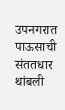उपनगरात पाऊसाची संततधार थांबली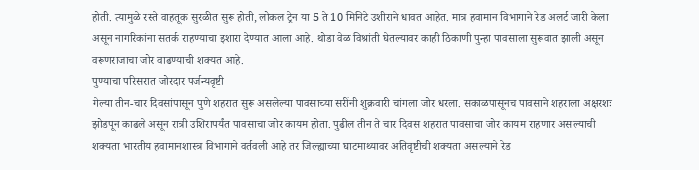होती. त्यामुळे रस्ते वाहतूक सुरळीत सुरू होती, लोकल ट्रेन या 5 ते 10 मिनिटे उशीराने धावत आहेत. मात्र हवामान विभागाने रेड अलर्ट जारी केला असून नागरिकांना सतर्क राहण्याचा इशारा देण्यात आला आहे. थोडा वेळ विश्रांती घेतल्यावर काही ठिकाणी पुन्हा पावसाला सुरूवात झाली असून वरूणराजाचा जोर वाढण्याची शक्यत आहे.
पुण्याचा परिसरात जोरदार पर्जन्यवृष्टी
गेल्या तीन-चार दिवसांपासून पुणे शहरात सुरू असलेल्या पावसाच्या सरींनी शुक्रवारी चांगला जोर धरला. सकाळपासूनच पावसाने शहराला अक्षरशः झोडपून काढले असून रात्री उशिरापर्यंत पावसाचा जोर कायम होता. पुढील तीन ते चार दिवस शहरात पावसाचा जोर कायम राहणार असल्याची शक्यता भारतीय हवामानशास्त्र विभागाने वर्तवली आहे तर जिल्ह्याच्या घाटमाथ्यावर अतिवृष्टीची शक्यता असल्याने रेड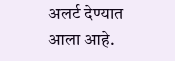अलर्ट देण्यात आला आहे.